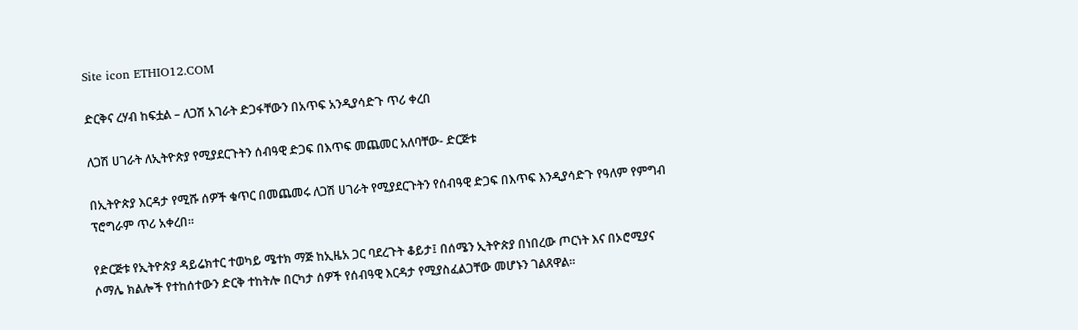Site icon ETHIO12.COM

ድርቅና ረሃብ ከፍቷል – ለጋሽ አገራት ድጋፋቸውን በአጥፍ አንዲያሳድጉ ጥሪ ቀረበ

ለጋሽ ሀገራት ለኢትዮጵያ የሚያደርጉትን ሰብዓዊ ድጋፍ በእጥፍ መጨመር አለባቸው- ድርጅቱ

በኢትዮጵያ እርዳታ የሚሹ ሰዎች ቁጥር በመጨመሩ ለጋሽ ሀገራት የሚያደርጉትን የሰብዓዊ ድጋፍ በእጥፍ እንዲያሳድጉ የዓለም የምግብ ፕሮግራም ጥሪ አቀረበ።

የድርጅቱ የኢትዮጵያ ዳይሬክተር ተወካይ ሜተክ ማጅ ከኢዜአ ጋር ባደረጉት ቆይታ፤ በሰሜን ኢትዮጵያ በነበረው ጦርነት እና በኦሮሚያና ሶማሌ ክልሎች የተከሰተውን ድርቅ ተከትሎ በርካታ ሰዎች የሰብዓዊ እርዳታ የሚያስፈልጋቸው መሆኑን ገልጸዋል።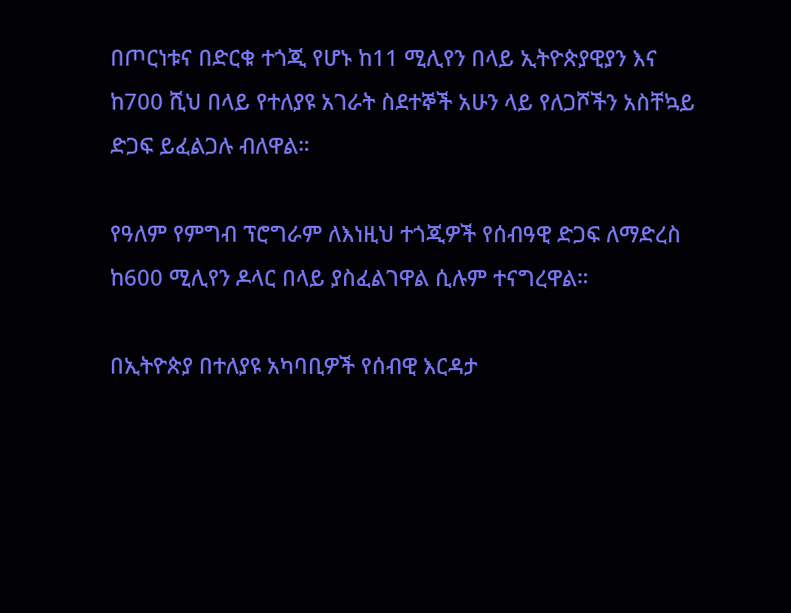በጦርነቱና በድርቁ ተጎጂ የሆኑ ከ11 ሚሊየን በላይ ኢትዮጵያዊያን እና ከ700 ሺህ በላይ የተለያዩ አገራት ስደተኞች አሁን ላይ የለጋሾችን አስቸኳይ ድጋፍ ይፈልጋሉ ብለዋል።

የዓለም የምግብ ፕሮግራም ለእነዚህ ተጎጂዎች የሰብዓዊ ድጋፍ ለማድረስ ከ600 ሚሊየን ዶላር በላይ ያስፈልገዋል ሲሉም ተናግረዋል።

በኢትዮጵያ በተለያዩ አካባቢዎች የሰብዊ እርዳታ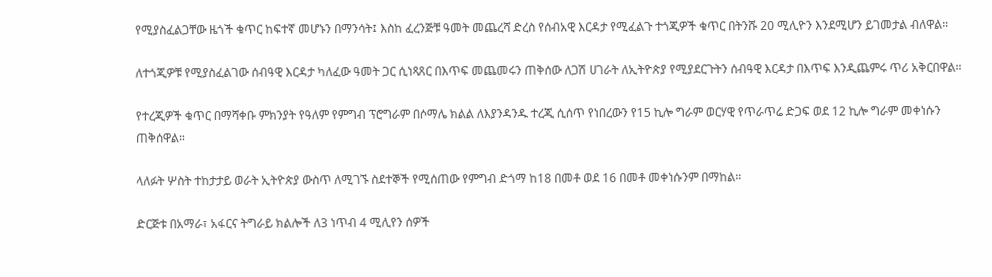የሚያስፈልጋቸው ዜጎች ቁጥር ከፍተኛ መሆኑን በማንሳት፤ እስከ ፈረንጅቹ ዓመት መጨረሻ ድረስ የሰብአዊ እርዳታ የሚፈልጉ ተጎጂዎች ቁጥር በትንሹ 20 ሚሊዮን እንደሚሆን ይገመታል ብለዋል።

ለተጎጂዎቹ የሚያስፈልገው ሰብዓዊ እርዳታ ካለፈው ዓመት ጋር ሲነጻጸር በእጥፍ መጨመሩን ጠቅሰው ለጋሽ ሀገራት ለኢትዮጵያ የሚያደርጉትን ሰብዓዊ እርዳታ በእጥፍ እንዲጨምሩ ጥሪ አቅርበዋል።

የተረጂዎች ቁጥር በማሻቀቡ ምክንያት የዓለም የምግብ ፕሮግራም በሶማሌ ክልል ለእያንዳንዱ ተረጂ ሲሰጥ የነበረውን የ15 ኪሎ ግራም ወርሃዊ የጥራጥሬ ድጋፍ ወደ 12 ኪሎ ግራም መቀነሱን ጠቅሰዋል።

ላለፉት ሦስት ተከታታይ ወራት ኢትዮጵያ ውስጥ ለሚገኙ ስደተኞች የሚሰጠው የምግብ ድጎማ ከ18 በመቶ ወደ 16 በመቶ መቀነሱንም በማከል።

ድርጅቱ በአማራ፣ አፋርና ትግራይ ክልሎች ለ3 ነጥብ 4 ሚሊየን ሰዎች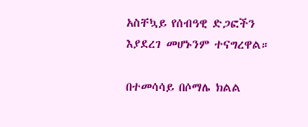አስቸኳይ የሰብዓዊ ድጋፎችን እያደረገ መሆኑንም ተናግረዋል።

በተመሳሳይ በሶማሌ ክልል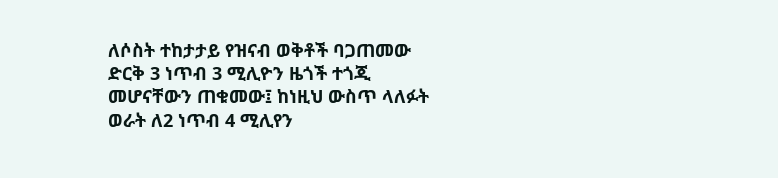ለሶስት ተከታታይ የዝናብ ወቅቶች ባጋጠመው ድርቅ 3 ነጥብ 3 ሚሊዮን ዜጎች ተጎጂ መሆናቸውን ጠቁመው፤ ከነዚህ ውስጥ ላለፉት ወራት ለ2 ነጥብ 4 ሚሊየን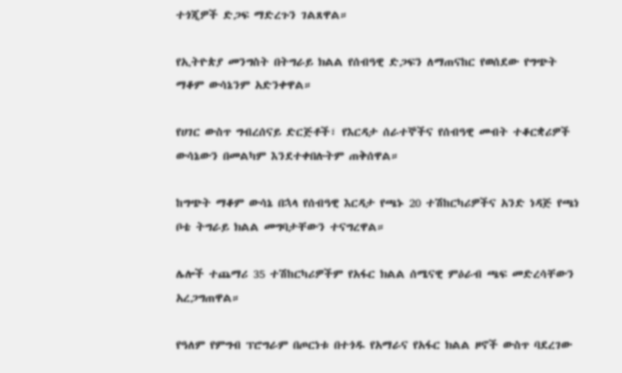ተጎጂዎች ድጋፍ ማድረጉን ገልጸዋል።

የኢትዮጵያ መንግስት በትግራይ ክልል የሰብዓዊ ድጋፍን ለማጠናከር የወሰደው የግጭት ማቆም ውሳኔንም አድንቀዋል።

የሀገር ውስጥ ግብረሰናይ ድርጅቶች፣ የእርዳታ ሰራተኞችና የሰብዓዊ መብት ተቆርቋሪዎች ውሳኔውን በመልካም እንደተቀበሉትም ጠቅሰዋል።

ከግጭት ማቆም ውሳኔ በኋላ የሰብዓዊ እርዳታ የጫኑ 20 ተሽከርካሪዎችና አንድ ነዳጅ የጫነ ቦቴ ትግራይ ክልል መግባታቸውን ተናግረዋል።

ሌሎች ተጨማሪ 35 ተሽከርካሪዎችም የአፋር ክልል ሰሜናዊ ምዕራብ ጫፍ መድረሳቸውን አረጋግጠዋል።

የዓለም የምግብ ፕሮግራም በጦርነቱ በተጎዱ የአማራና የአፋር ክልል ዞኖች ውስጥ ባደረገው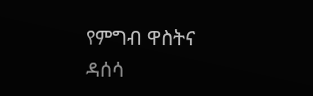የምግብ ዋስትና ዳሰሳ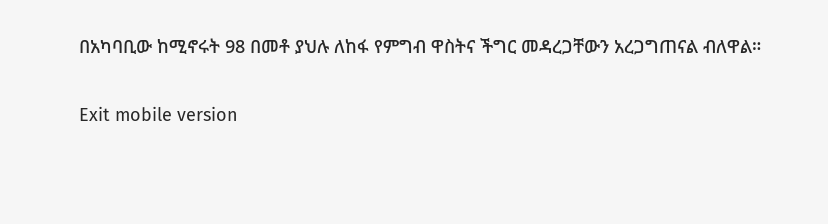በአካባቢው ከሚኖሩት 98 በመቶ ያህሉ ለከፋ የምግብ ዋስትና ችግር መዳረጋቸውን አረጋግጠናል ብለዋል።

Exit mobile version